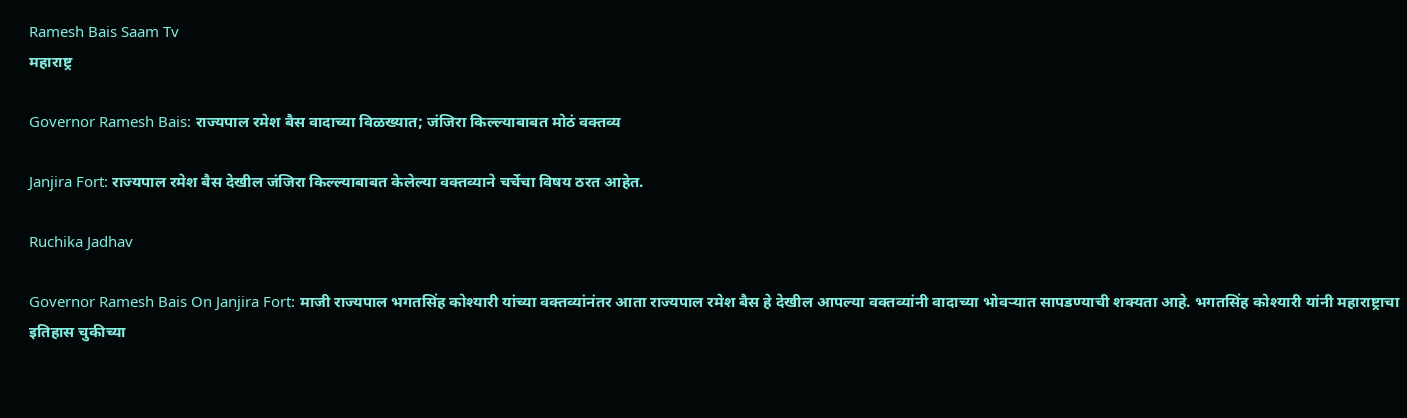Ramesh Bais Saam Tv
महाराष्ट्र

Governor Ramesh Bais: राज्यपाल रमेश बैस वादाच्या विळख्यात; जंजिरा किल्ल्याबाबत मोठं वक्तव्य

Janjira Fort: राज्यपाल रमेश बैस देखील जंजिरा किल्ल्याबाबत केलेल्या वक्तव्याने चर्चेचा विषय ठरत आहेत.

Ruchika Jadhav

Governor Ramesh Bais On Janjira Fort: माजी राज्यपाल भगतसिंह कोश्यारी यांच्या वक्तव्यांनंतर आता राज्यपाल रमेश बैस हे देखील आपल्या वक्तव्यांनी वादाच्या भोवऱ्यात सापडण्याची शक्यता आहे. भगतसिंह कोश्यारी यांनी महाराष्ट्राचा इतिहास चुकीच्या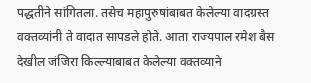पद्धतीने सांगितला. तसेच महापुरुषांबाबत केलेल्या वादग्रस्त वक्तव्यांनी ते वादात सापडले होते. आता राज्यपाल रमेश बैस देखील जंजिरा किल्ल्याबाबत केलेल्या वक्तव्याने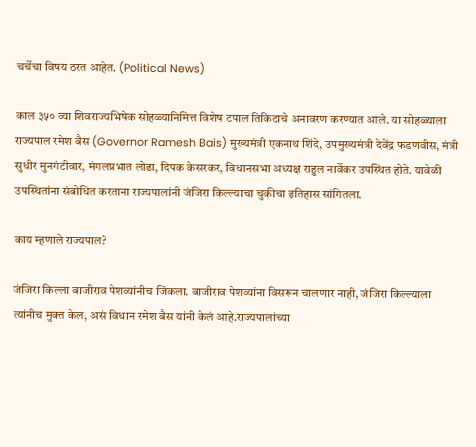चर्चेचा विषय ठरत आहेत. (Political News)

काल ३५० व्या शिवराज्यभिषेक सोहळ्यानिमित्त विशेष टपाल तिकिटाचे अनावरण करण्यात आले. या सोहळ्याला राज्यपाल रमेश बैस (Governor Ramesh Bais) मुख्यमंत्री एकनाथ शिंदे, उपमुख्यमंत्री देवेंद्र फडणवीस, मंत्री सुधीर मुनगंटीवार, मंगलप्रभात लोढा, दिपक केसरकर, विधानसभा अध्यक्ष राहुल नार्वेकर उपस्थित होते. यावेळी उपस्थितांना संबोधित करताना राज्यपालांनी जंजिरा किल्ल्याचा चुकीचा इतिहास सांगितला.

काय म्हणाले राज्यपाल?

जंजिरा किल्ला बाजीराव पेशव्यांनीच जिंकला. बाजीराव पेशव्यांना विसरून चालणार नाही, जंजिरा किल्ल्याला त्यांनीच मुक्त केल, असं विधान रमेश बैस यांनी केलं आहे.राज्यपालांच्या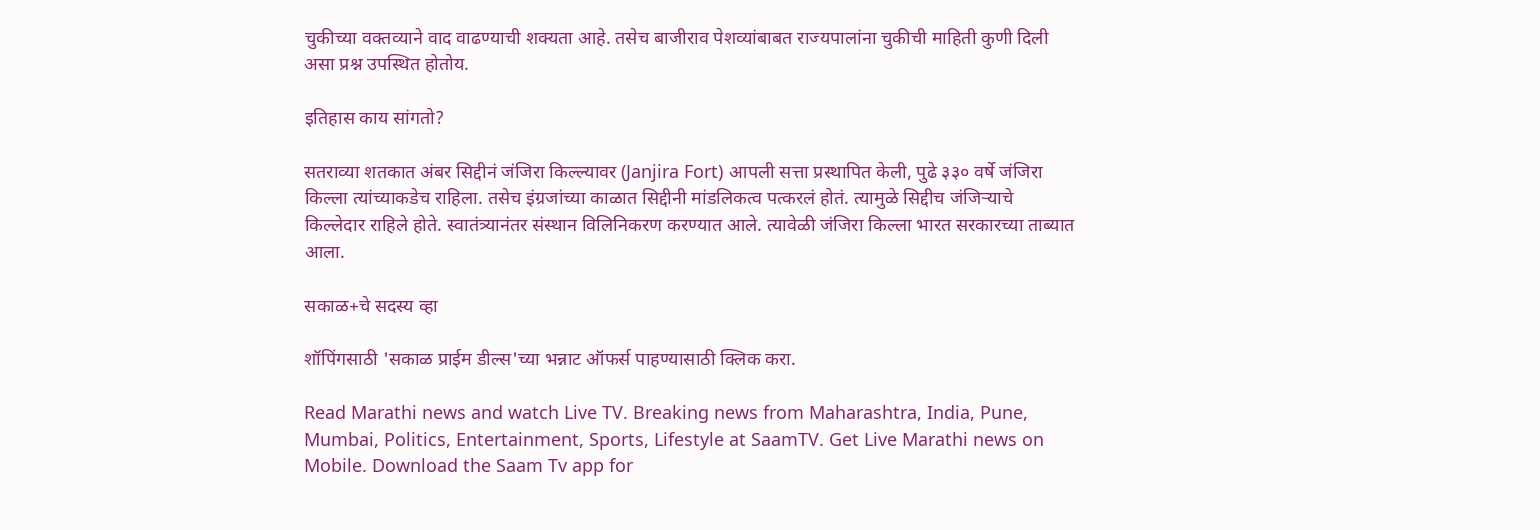चुकीच्या वक्तव्याने वाद वाढण्याची शक्यता आहे. तसेच बाजीराव पेशव्यांबाबत राज्यपालांना चुकीची माहिती कुणी दिली असा प्रश्न उपस्थित होतोय.

इतिहास काय सांगतो?

सतराव्या शतकात अंबर सिद्दीनं जंजिरा किल्ल्यावर (Janjira Fort) आपली सत्ता प्रस्थापित केली, पुढे ३३० वर्षे जंजिरा किल्ला त्यांच्याकडेच राहिला. तसेच इंग्रजांच्या काळात सिद्दीनी मांडलिकत्व पत्करलं होतं. त्यामुळे सिद्दीच जंजिऱ्याचे किल्लेदार राहिले होते. स्वातंत्र्यानंतर संस्थान विलिनिकरण करण्यात आले. त्यावेळी जंजिरा किल्ला भारत सरकारच्या ताब्यात आला.

सकाळ+चे सदस्य व्हा

शॉपिंगसाठी 'सकाळ प्राईम डील्स'च्या भन्नाट ऑफर्स पाहण्यासाठी क्लिक करा.

Read Marathi news and watch Live TV. Breaking news from Maharashtra, India, Pune, Mumbai, Politics, Entertainment, Sports, Lifestyle at SaamTV. Get Live Marathi news on Mobile. Download the Saam Tv app for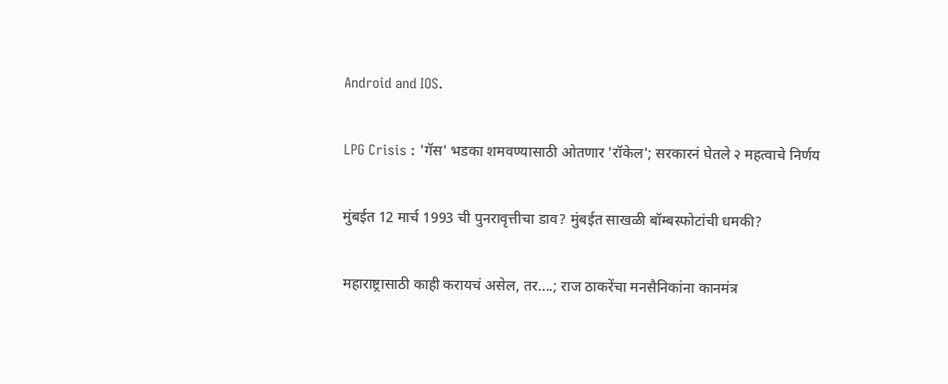Android and IOS.

LPG Crisis : 'गॅस' भडका शमवण्यासाठी ओतणार 'रॉकेल'; सरकारनं घेतले २ महत्वाचे निर्णय

मुंबईत 12 मार्च 1993 ची पुनरावृत्तीचा डाव? मुंबईत साखळी बॉम्बस्फोटांची धमकी?

महाराष्ट्रासाठी काही करायचं असेल, तर....; राज ठाकरेंचा मनसैनिकांना कानमंत्र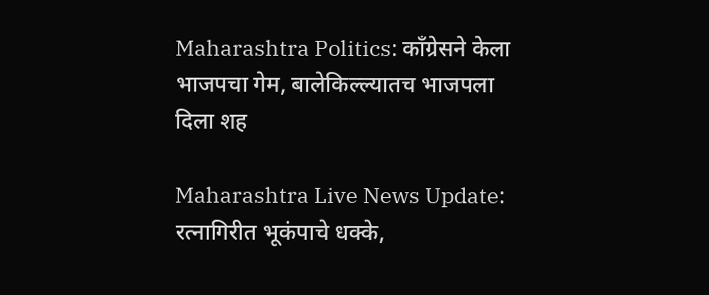Maharashtra Politics: काँग्रेसने केला भाजपचा गेम, बालेकिल्ल्यातच भाजपला दिला शह

Maharashtra Live News Update: रत्नागिरीत भूकंपाचे धक्के,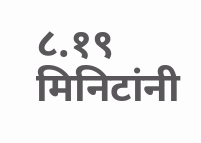८.१९ मिनिटांनी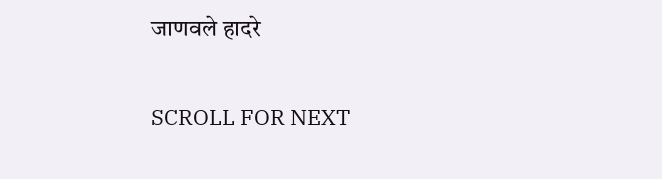जाणवले हादरे

SCROLL FOR NEXT